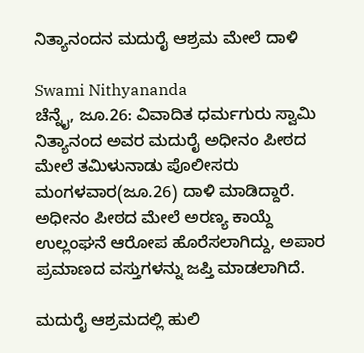ನಿತ್ಯಾನಂದನ ಮದುರೈ ಆಶ್ರಮ ಮೇಲೆ ದಾಳಿ

Swami Nithyananda
ಚೆನ್ನೈ, ಜೂ.26: ವಿವಾದಿತ ಧರ್ಮಗುರು ಸ್ವಾಮಿ ನಿತ್ಯಾನಂದ ಅವರ ಮದುರೈ ಅಧೀನಂ ಪೀಠದ ಮೇಲೆ ತಮಿಳುನಾಡು ಪೊಲೀಸರು ಮಂಗಳವಾರ(ಜೂ.26) ದಾಳಿ ಮಾಡಿದ್ದಾರೆ. ಅಧೀನಂ ಪೀಠದ ಮೇಲೆ ಅರಣ್ಯ ಕಾಯ್ದೆ ಉಲ್ಲಂಘನೆ ಆರೋಪ ಹೊರೆಸಲಾಗಿದ್ದು, ಅಪಾರ ಪ್ರಮಾಣದ ವಸ್ತುಗಳನ್ನು ಜಪ್ತಿ ಮಾಡಲಾಗಿದೆ.

ಮದುರೈ ಆಶ್ರಮದಲ್ಲಿ ಹುಲಿ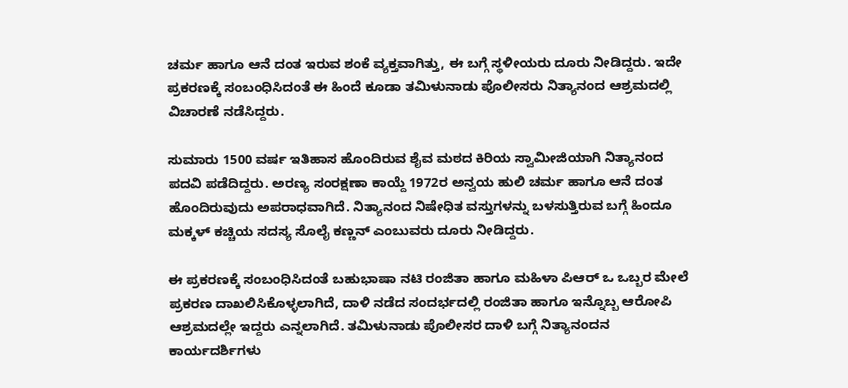ಚರ್ಮ ಹಾಗೂ ಆನೆ ದಂತ ಇರುವ ಶಂಕೆ ವ್ಯಕ್ತವಾಗಿತ್ತು, ಈ ಬಗ್ಗೆ ಸ್ಥಳೀಯರು ದೂರು ನೀಡಿದ್ದರು. ಇದೇ ಪ್ರಕರಣಕ್ಕೆ ಸಂಬಂಧಿಸಿದಂತೆ ಈ ಹಿಂದೆ ಕೂಡಾ ತಮಿಳುನಾಡು ಪೊಲೀಸರು ನಿತ್ಯಾನಂದ ಆಶ್ರಮದಲ್ಲಿ ವಿಚಾರಣೆ ನಡೆಸಿದ್ದರು.

ಸುಮಾರು 1500 ವರ್ಷ ಇತಿಹಾಸ ಹೊಂದಿರುವ ಶೈವ ಮಠದ ಕಿರಿಯ ಸ್ವಾಮೀಜಿಯಾಗಿ ನಿತ್ಯಾನಂದ ಪದವಿ ಪಡೆದಿದ್ದರು. ಅರಣ್ಯ ಸಂರಕ್ಷಣಾ ಕಾಯ್ದೆ 1972ರ ಅನ್ವಯ ಹುಲಿ ಚರ್ಮ ಹಾಗೂ ಆನೆ ದಂತ ಹೊಂದಿರುವುದು ಅಪರಾಧವಾಗಿದೆ. ನಿತ್ಯಾನಂದ ನಿಷೇಧಿತ ವಸ್ತುಗಳನ್ನು ಬಳಸುತ್ತಿರುವ ಬಗ್ಗೆ ಹಿಂದೂ ಮಕ್ಕಳ್ ಕಚ್ಚಿಯ ಸದಸ್ಯ ಸೊಲೈ ಕಣ್ಣನ್ ಎಂಬುವರು ದೂರು ನೀಡಿದ್ದರು.

ಈ ಪ್ರಕರಣಕ್ಕೆ ಸಂಬಂಧಿಸಿದಂತೆ ಬಹುಭಾಷಾ ನಟಿ ರಂಜಿತಾ ಹಾಗೂ ಮಹಿಳಾ ಪಿಆರ್ ಒ ಒಬ್ಬರ ಮೇಲೆ ಪ್ರಕರಣ ದಾಖಲಿಸಿಕೊಳ್ಳಲಾಗಿದೆ, ದಾಳಿ ನಡೆದ ಸಂದರ್ಭದಲ್ಲಿ ರಂಜಿತಾ ಹಾಗೂ ಇನ್ನೊಬ್ಬ ಆರೋಪಿ ಆಶ್ರಮದಲ್ಲೇ ಇದ್ದರು ಎನ್ನಲಾಗಿದೆ. ತಮಿಳುನಾಡು ಪೊಲೀಸರ ದಾಳಿ ಬಗ್ಗೆ ನಿತ್ಯಾನಂದನ ಕಾರ್ಯದರ್ಶಿಗಳು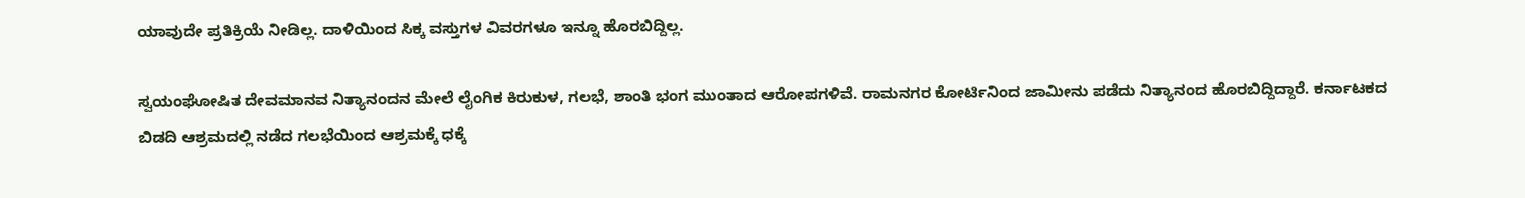ಯಾವುದೇ ಪ್ರತಿಕ್ರಿಯೆ ನೀಡಿಲ್ಲ. ದಾಳಿಯಿಂದ ಸಿಕ್ಕ ವಸ್ತುಗಳ ವಿವರಗಳೂ ಇನ್ನೂ ಹೊರಬಿದ್ದಿಲ್ಲ.

ಸ್ವಯಂಘೋಷಿತ ದೇವಮಾನವ ನಿತ್ಯಾನಂದನ ಮೇಲೆ ಲೈಂಗಿಕ ಕಿರುಕುಳ, ಗಲಭೆ, ಶಾಂತಿ ಭಂಗ ಮುಂತಾದ ಆರೋಪಗಳಿವೆ. ರಾಮನಗರ ಕೋರ್ಟಿನಿಂದ ಜಾಮೀನು ಪಡೆದು ನಿತ್ಯಾನಂದ ಹೊರಬಿದ್ದಿದ್ದಾರೆ. ಕರ್ನಾಟಕದ ಬಿಡದಿ ಆಶ್ರಮದಲ್ಲಿ ನಡೆದ ಗಲಭೆಯಿಂದ ಆಶ್ರಮಕ್ಕೆ ಧಕ್ಕೆ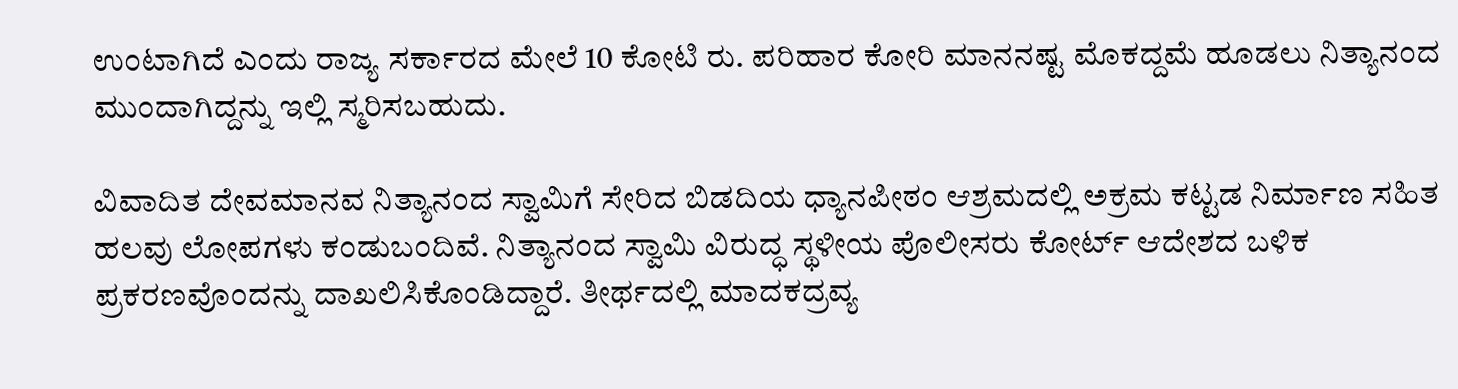ಉಂಟಾಗಿದೆ ಎಂದು ರಾಜ್ಯ ಸರ್ಕಾರದ ಮೇಲೆ 10 ಕೋಟಿ ರು. ಪರಿಹಾರ ಕೋರಿ ಮಾನನಷ್ಟ ಮೊಕದ್ದಮೆ ಹೂಡಲು ನಿತ್ಯಾನಂದ ಮುಂದಾಗಿದ್ದನ್ನು ಇಲ್ಲಿ ಸ್ಮರಿಸಬಹುದು.

ವಿವಾದಿತ ದೇವಮಾನವ ನಿತ್ಯಾನಂದ ಸ್ವಾಮಿಗೆ ಸೇರಿದ ಬಿಡದಿಯ ಧ್ಯಾನಪೀಠಂ ಆಶ್ರಮದಲ್ಲಿ ಅಕ್ರಮ ಕಟ್ಟಡ ನಿರ್ಮಾಣ ಸಹಿತ ಹಲವು ಲೋಪಗಳು ಕಂಡುಬಂದಿವೆ. ನಿತ್ಯಾನಂದ ಸ್ವಾಮಿ ವಿರುದ್ಧ ಸ್ಥಳೀಯ ಪೊಲೀಸರು ಕೋರ್ಟ್ ಆದೇಶದ ಬಳಿಕ ಪ್ರಕರಣವೊಂದನ್ನು ದಾಖಲಿಸಿಕೊಂಡಿದ್ದಾರೆ. ತೀರ್ಥದಲ್ಲಿ ಮಾದಕದ್ರವ್ಯ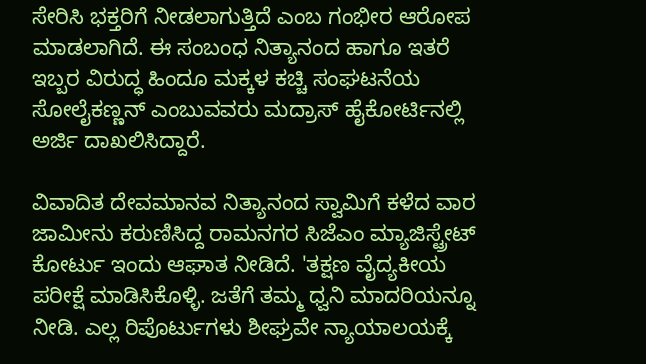ಸೇರಿಸಿ ಭಕ್ತರಿಗೆ ನೀಡಲಾಗುತ್ತಿದೆ ಎಂಬ ಗಂಭೀರ ಆರೋಪ ಮಾಡಲಾಗಿದೆ. ಈ ಸಂಬಂಧ ನಿತ್ಯಾನಂದ ಹಾಗೂ ಇತರೆ ಇಬ್ಬರ ವಿರುದ್ಧ ಹಿಂದೂ ಮಕ್ಕಳ ಕಚ್ಚಿ ಸಂಘಟನೆಯ ಸೋಲೈಕಣ್ಣನ್ ಎಂಬುವವರು ಮದ್ರಾಸ್ ಹೈಕೋರ್ಟಿನಲ್ಲಿ ಅರ್ಜಿ ದಾಖಲಿಸಿದ್ದಾರೆ.

ವಿವಾದಿತ ದೇವಮಾನವ ನಿತ್ಯಾನಂದ ಸ್ವಾಮಿಗೆ ಕಳೆದ ವಾರ ಜಾಮೀನು ಕರುಣಿಸಿದ್ದ ರಾಮನಗರ ಸಿಜೆಎಂ ಮ್ಯಾಜಿಸ್ಟ್ರೇಟ್ ಕೋರ್ಟು ಇಂದು ಆಘಾತ ನೀಡಿದೆ. 'ತಕ್ಷಣ ವೈದ್ಯಕೀಯ ಪರೀಕ್ಷೆ ಮಾಡಿಸಿಕೊಳ್ಳಿ. ಜತೆಗೆ ತಮ್ಮ ಧ್ವನಿ ಮಾದರಿಯನ್ನೂ ನೀಡಿ. ಎಲ್ಲ ರಿಪೊರ್ಟುಗಳು ಶೀಘ್ರವೇ ನ್ಯಾಯಾಲಯಕ್ಕೆ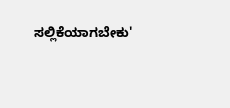ಸಲ್ಲಿಕೆಯಾಗಬೇಕು'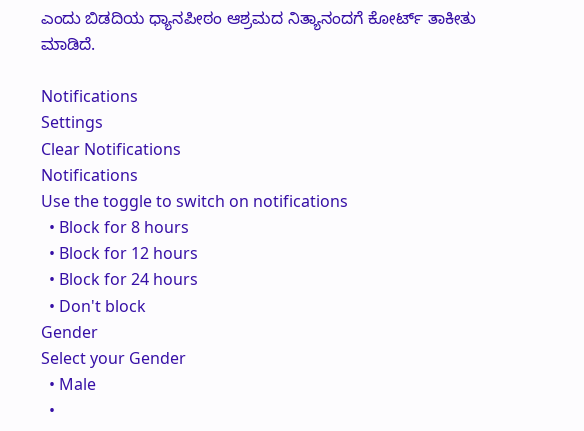ಎಂದು ಬಿಡದಿಯ ಧ್ಯಾನಪೀಠಂ ಆಶ್ರಮದ ನಿತ್ಯಾನಂದಗೆ ಕೋರ್ಟ್ ತಾಕೀತು ಮಾಡಿದೆ.

Notifications
Settings
Clear Notifications
Notifications
Use the toggle to switch on notifications
  • Block for 8 hours
  • Block for 12 hours
  • Block for 24 hours
  • Don't block
Gender
Select your Gender
  • Male
  •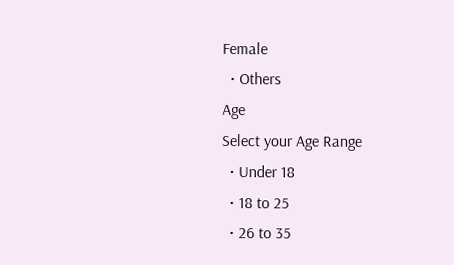Female
  • Others
Age
Select your Age Range
  • Under 18
  • 18 to 25
  • 26 to 35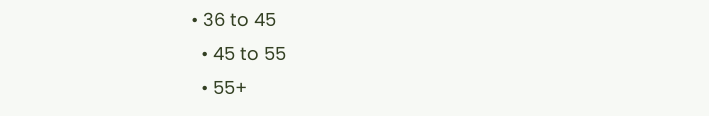• 36 to 45
  • 45 to 55
  • 55+